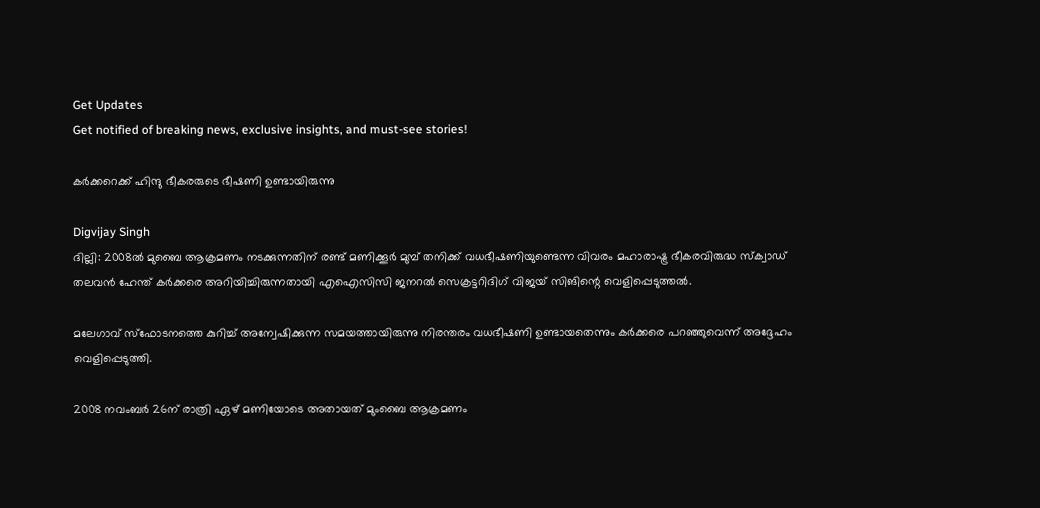Get Updates
Get notified of breaking news, exclusive insights, and must-see stories!

കര്‍ക്കറെക്ക് ഹിന്ദു ഭീകരരുടെ ഭീഷണി ഉണ്ടായിരുന്നു

Digvijay Singh
ദില്ലി: 2008ല്‍ മുബൈ ആക്രമണം നടക്കുന്നതിന് രണ്ട് മണിക്കൂര്‍ മുമ്പ് തനിക്ക് വധഭീഷണിയുണ്ടെന്ന വിവരം മഹാരാഷ്ട്ര ഭീകരവിരുദ്ധ സ്‌ക്വാഡ് തലവന്‍ ഹേന്ത് കര്‍ക്കരെ അറിയിച്ചിരുന്നതായി എഐസിസി ജനറല്‍ സെക്രട്ടറിദിഗ് വിജയ് സിങിന്റെ വെളിപ്പെടുത്തല്‍.

മലേഗാവ് സ്‌ഫോടനത്തെ കുറിച്ച് അന്വേഷിക്കുന്ന സമയത്തായിരുന്നു നിരന്തരം വധഭീഷണി ഉണ്ടായതെന്നും കര്‍ക്കരെ പറഞ്ഞുവെന്ന് അദ്ദേഹം വെളിപ്പെടുത്തി.

2008 നവംബര്‍ 26ന് രാത്രി ഏഴ് മണിയോടെ അതായത് മുംബൈ ആക്രമണം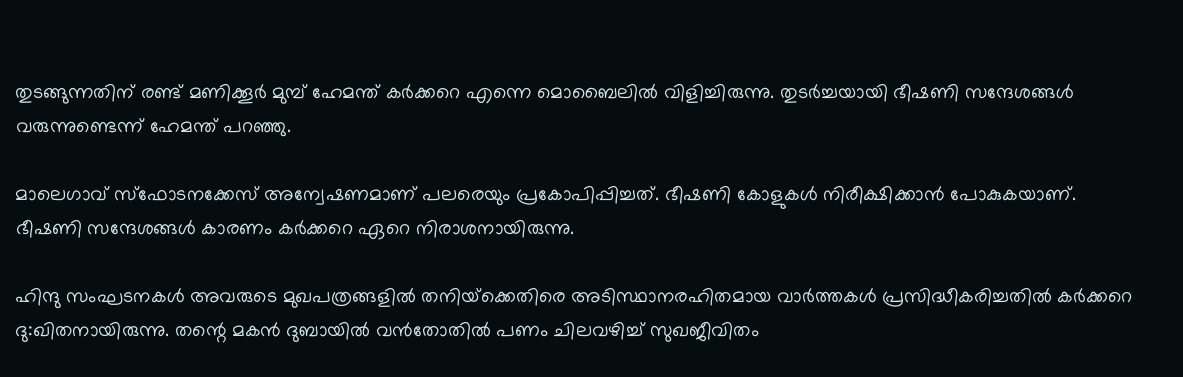തുടങ്ങുന്നതിന് രണ്ട് മണിക്കൂര്‍ മുമ്പ് ഹേമന്ത് കര്‍ക്കറെ എന്നെ മൊബൈലില്‍ വിളിച്ചിരുന്നു. തുടര്‍ച്ചയായി ഭീഷണി സന്ദേശങ്ങള്‍ വരുന്നുണ്ടെന്ന് ഹേമന്ത് പറഞ്ഞു.

മാലെഗാവ് സ്‌ഫോടനക്കേസ് അന്വേഷണമാണ് പലരെയും പ്രകോപിപ്പിച്ചത്. ഭീഷണി കോളുകള്‍ നിരീക്ഷിക്കാന്‍ പോകുകയാണ്. ഭീഷണി സന്ദേശങ്ങള്‍ കാരണം കര്‍ക്കറെ ഏറെ നിരാശനായിരുന്നു.

ഹിന്ദു സംഘടനകള്‍ അവരുടെ മുഖപത്രങ്ങളില്‍ തനിയ്‌ക്കെതിരെ അടിസ്ഥാനരഹിതമായ വാര്‍ത്തകള്‍ പ്രസിദ്ധീകരിച്ചതില്‍ കര്‍ക്കറെ ദു:ഖിതനായിരുന്നു. തന്റെ മകന്‍ ദുബായില്‍ വന്‍തോതില്‍ പണം ചിലവഴിച്ച് സുഖജീവിതം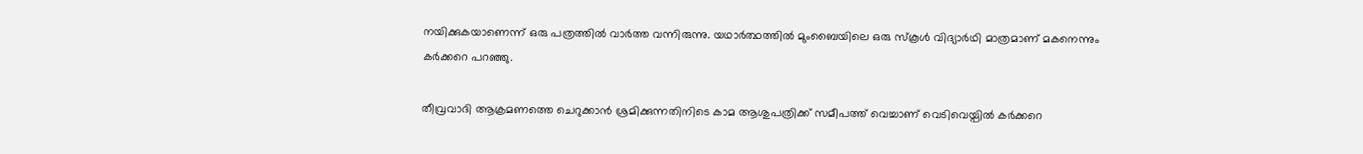നയിക്കുകയാണെന്ന് ഒരു പത്രത്തില്‍ വാര്‍ത്ത വന്നിരുന്നു. യഥാര്‍ത്ഥത്തില്‍ മുംബൈയിലെ ഒരു സ്‌കൂള്‍ വിദ്യാര്‍ഥി മാത്രമാണ് മകനെന്നും കര്‍ക്കറെ പറഞ്ഞു.

തീവ്രവാദി ആക്രമണത്തെ ചെറുക്കാന്‍ ശ്രമിക്കുന്നതിനിടെ കാമ ആശുപത്രിക്ക് സമീപത്ത് വെച്ചാണ് വെടിവെയ്പില്‍ കര്‍ക്കറെ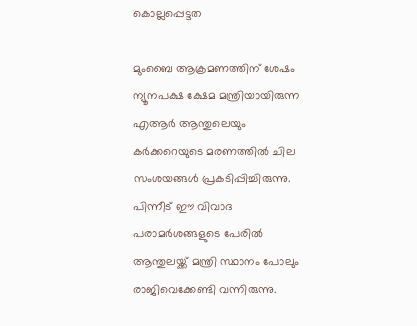കൊല്ലപ്പെട്ടത

മുംബൈ ആക്രമണത്തിന് ശേഷം ന്യൂനപക്ഷ ക്ഷേമ മന്ത്രിയായിരുന്ന എആര്‍ ആന്തുലെയും കര്‍ക്കറെയുടെ മരണത്തില്‍ ചില സംശയങ്ങള്‍ പ്രകടിപ്പിച്ചിരുന്നു. പിന്നീട് ഈ വിവാദ പരാമര്‍ശങ്ങളുടെ പേരില്‍ ആന്തുലയ്ക്ക് മന്ത്രി സ്ഥാനം പോലും രാജിവെക്കേണ്ടി വന്നിരുന്നു.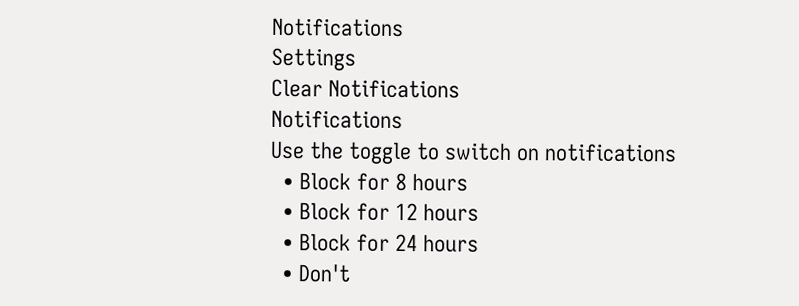Notifications
Settings
Clear Notifications
Notifications
Use the toggle to switch on notifications
  • Block for 8 hours
  • Block for 12 hours
  • Block for 24 hours
  • Don't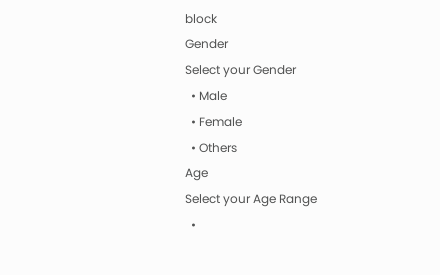block
Gender
Select your Gender
  • Male
  • Female
  • Others
Age
Select your Age Range
  •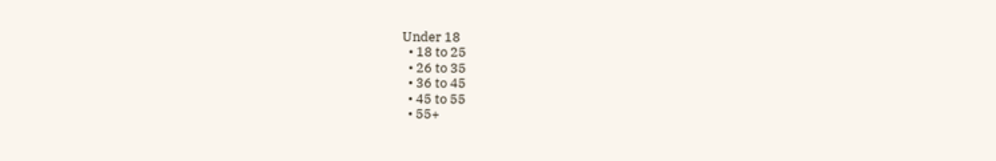Under 18
  • 18 to 25
  • 26 to 35
  • 36 to 45
  • 45 to 55
  • 55+